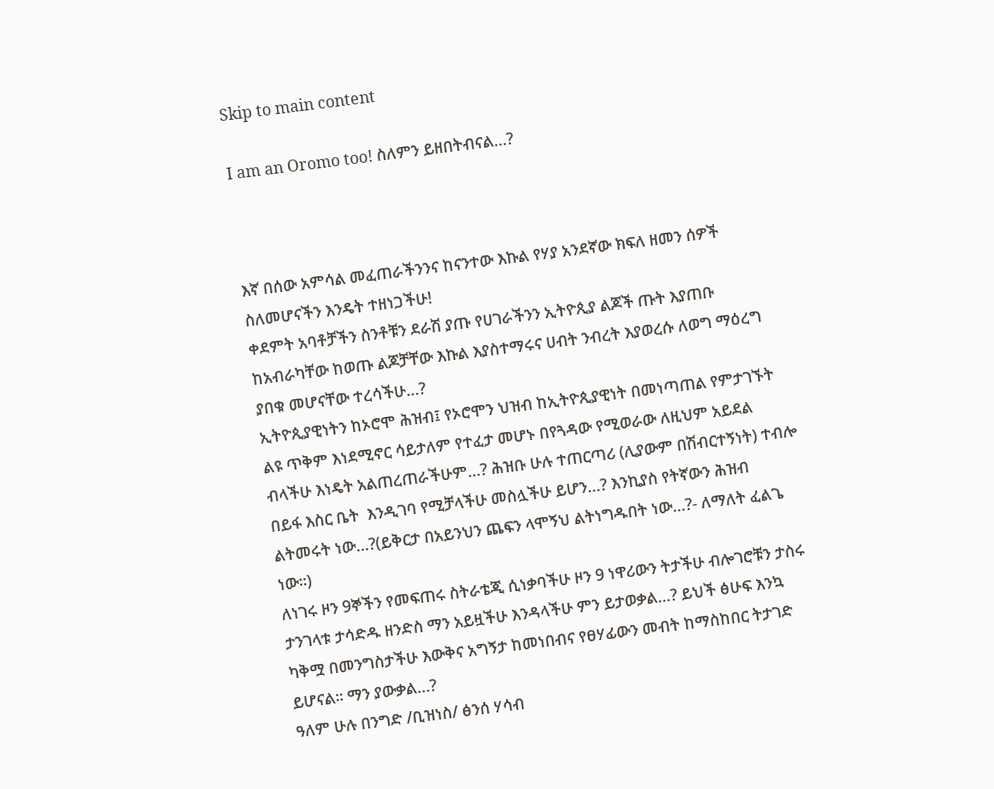Skip to main content

I am an Oromo too! ስለምን ይዘበትብናል…?



እኛ በሰው አምሳል መፈጠራችንንና ከናንተው እኩል የሃያ አንደኛው ክፍለ ዘመን ሰዎች ስለመሆናችን እንዴት ተዘነጋችሁ!
ቀደምት አባቶቻችን ስንቶቹን ደራሽ ያጡ የሀገራችንን ኢትዮጲያ ልጆች ጡት እያጠቡ ከአብራካቸው ከወጡ ልጆቻቸው እኩል እያስተማሩና ሀብት ንብረት እያወረሱ ለወግ ማዕረግ ያበቁ መሆናቸው ተረሳችሁ…?
ኢትዮጲያዊነትን ከኦሮሞ ሕዝብ፤ የኦሮሞን ህዝብ ከኢትዮጲያዊነት በመነጣጠል የምታገኙት ልዩ ጥቅም እነደሚኖር ሳይታለም የተፈታ መሆኑ በየጓዳው የሚወራው ለዚህም አይደል ብላችሁ እነዴት አልጠረጠራችሁም…? ሕዝቡ ሁሉ ተጠርጣሪ (ሊያውም በሽብርተኝነት) ተብሎ በይፋ እስር ቤት  እንዲገባ የሚቻላችሁ መስሏችሁ ይሆን…? እንኪያስ የትኛውን ሕዝብ ልትመሩት ነው…?(ይቅርታ በአይንህን ጨፍን ላሞኝህ ልትነግዱበት ነው…?- ለማለት ፈልጌ ነው፡፡)
ለነገሩ ዞን 9ኞችን የመፍጠሩ ስትራቴጂ ሲነቃባችሁ ዞን 9 ነዋሪውን ትታችሁ ብሎገሮቹን ታስሩ ታንገላቱ ታሳድዱ ዘንድስ ማን አይዟችሁ እንዳላችሁ ምን ይታወቃል…? ይህች ፅሁፍ እንኳ ካቅሟ በመንግስታችሁ እውቅና አግኝታ ከመነበብና የፀሃፊውን መብት ከማስከበር ትታገድ ይሆናል፡፡ ማን ያውቃል…?
ዓለም ሁሉ በንግድ /ቢዝነስ/ ፅንሰ ሃሳብ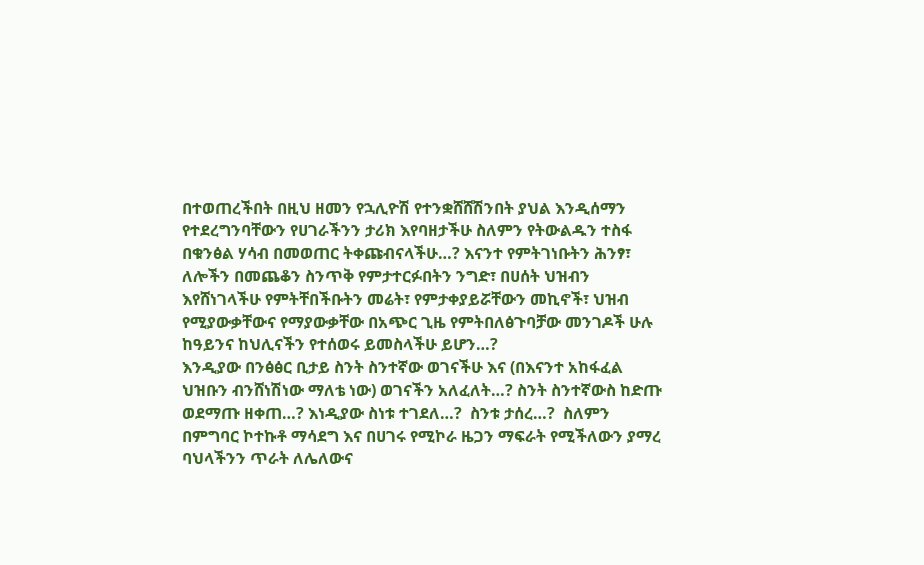በተወጠረችበት በዚህ ዘመን የኋሊዮሽ የተንቋሸሸሽንበት ያህል እንዲሰማን የተደረግንባቸውን የሀገራችንን ታሪክ እየባዘታችሁ ስለምን የትውልዱን ተስፋ በቁንፅል ሃሳብ በመወጠር ትቀጩብናላችሁ…? እናንተ የምትገነቡትን ሕንፃ፣ ለሎችን በመጨቆን ስንጥቅ የምታተርፉበትን ንግድ፣ በሀሰት ህዝብን እየሸነገላችሁ የምትቸበችቡትን መሬት፣ የምታቀያይሯቸውን መኪኖች፣ ህዝብ የሚያውቃቸውና የማያውቃቸው በአጭር ጊዜ የምትበለፅጉባቻው መንገዶች ሁሉ ከዓይንና ከህሊናችን የተሰወሩ ይመስላችሁ ይሆን…?
እንዲያው በንፅፅር ቢታይ ስንት ስንተኛው ወገናችሁ እና (በእናንተ አከፋፈል ህዝቡን ብንሸነሽነው ማለቴ ነው) ወገናችን አለፈለት…? ስንት ስንተኛውስ ከድጡ ወደማጡ ዘቀጠ…? እነዲያው ስነቱ ተገደለ…?  ስንቱ ታሰረ…?  ስለምን በምግባር ኮተኩቶ ማሳደግ እና በሀገሩ የሚኮራ ዜጋን ማፍራት የሚችለውን ያማረ ባህላችንን ጥራት ለሌለውና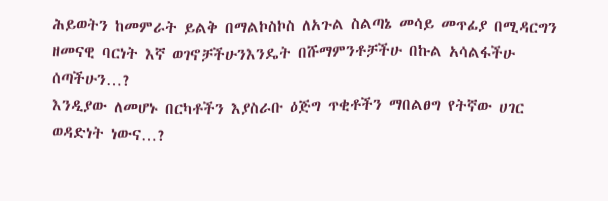ሕይወትን ከመምራት ይልቅ በማልኮስኮስ ለአጉል ስልጣኔ መሳይ መጥፊያ በሚዳርግን ዘመናዊ ባርነት እኛ ወገኖቻችሁንእንዴት በሹማምንቶቻችሁ በኩል አሳልፋችሁ ሰጣችሁን…?
እንዲያው ለመሆኑ በርካቶችን እያስራቡ ዕጅግ ጥቂቶችን ማበልፀግ የትኛው ሀገር ወዳድነት ነውና…?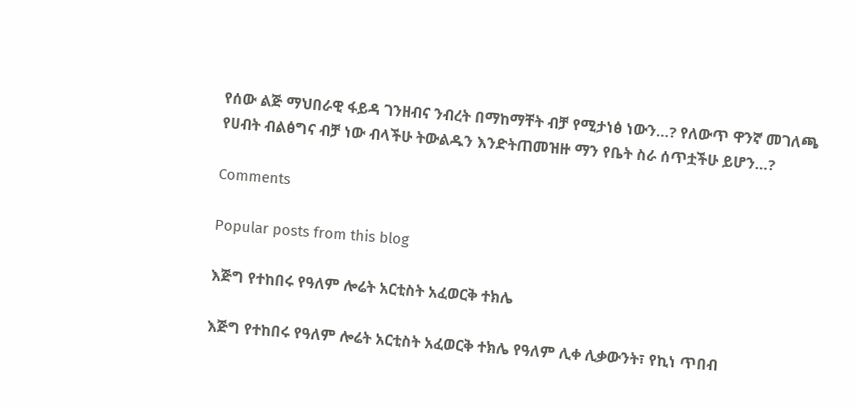የሰው ልጅ ማህበራዊ ፋይዳ ገንዘብና ንብረት በማከማቸት ብቻ የሚታነፅ ነውን…? የለውጥ ዋንኛ መገለጫ የሀብት ብልፅግና ብቻ ነው ብላችሁ ትውልዱን እንድትጠመዝዙ ማን የቤት ስራ ሰጥቷችሁ ይሆን…?

Comments

Popular posts from this blog

እጅግ የተከበሩ የዓለም ሎሬት አርቲስት አፈወርቅ ተክሌ

እጅግ የተከበሩ የዓለም ሎሬት አርቲስት አፈወርቅ ተክሌ የዓለም ሊቀ ሊቃውንት፣ የኪነ ጥበብ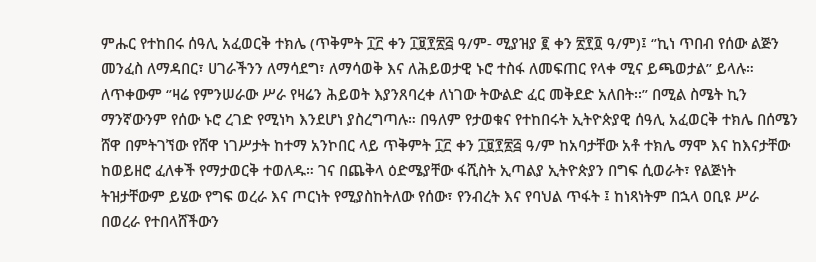ምሑር የተከበሩ ሰዓሊ አፈወርቅ ተክሌ (ጥቅምት ፲፫ ቀን ፲፱፻፳፭ ዓ/ም- ሚያዝያ ፪ ቀን ፳፻፬ ዓ/ም)፤ ‘’ኪነ ጥበብ የሰው ልጅን መንፈስ ለማዳበር፣ ሀገራችንን ለማሳደግ፣ ለማሳወቅ እና ለሕይወታዊ ኑሮ ተስፋ ለመፍጠር የላቀ ሚና ይጫወታል’’ ይላሉ። ለጥቀውም ‘’ዛሬ የምንሠራው ሥራ የዛሬን ሕይወት እያንጸባረቀ ለነገው ትውልድ ፈር መቅደድ አለበት፡፡” በሚል ስሜት ኪን ማንኛውንም የሰው ኑሮ ረገድ የሚነካ እንደሆነ ያስረግጣሉ። በዓለም የታወቁና የተከበሩት ኢትዮጵያዊ ሰዓሊ አፈወርቅ ተክሌ በሰሜን ሸዋ በምትገኘው የሸዋ ነገሥታት ከተማ አንኮበር ላይ ጥቅምት ፲፫ ቀን ፲፱፻፳፭ ዓ/ም ከአባታቸው አቶ ተክሌ ማሞ እና ከእናታቸው ከወይዘሮ ፈለቀች የማታወርቅ ተወለዱ። ገና በጨቅላ ዕድሜያቸው ፋሺስት ኢጣልያ ኢትዮጵያን በግፍ ሲወራት፣ የልጅነት ትዝታቸውም ይሄው የግፍ ወረራ እና ጦርነት የሚያስከትለው የሰው፣ የንብረት እና የባህል ጥፋት ፤ ከነጻነትም በኋላ ዐቢዩ ሥራ በወረራ የተበላሸችውን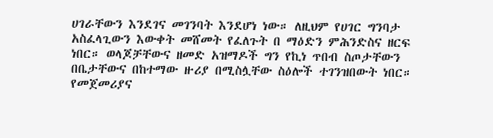ሀገራቸውን እንደገና መገንባት እንደሆነ ነው። ለዚህም የሀገር ግንባታ አስፈላጊውን እውቀት መሸመት የፈለጉት በ ማዕድን ምሕንድስና ዘርፍ ነበር። ወላጆቻቸውና ዘመድ አዝማዶች ግን የኪነ ጥበብ ስጦታቸውን በቤታቸውና በከተማው ዙሪያ በሚስሏቸው ስዕሎች ተገንዝበውት ነበር። የመጀመሪያና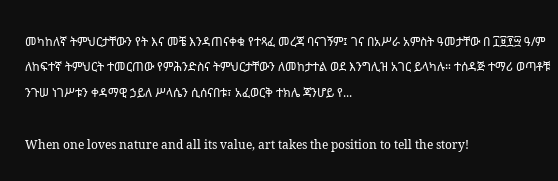መካከለኛ ትምህርታቸውን የት እና መቼ እንዳጠናቀቁ የተጻፈ መረጃ ባናገኝም፤ ገና በአሥራ አምስት ዓመታቸው በ ፲፱፻፵ ዓ/ም ለከፍተኛ ትምህርት ተመርጠው የምሕንድስና ትምህርታቸውን ለመከታተል ወደ እንግሊዝ አገር ይላካሉ። ተሰዳጅ ተማሪ ወጣቶቹ ንጉሠ ነገሥቱን ቀዳማዊ ኃይለ ሥላሴን ሲሰናበቱ፣ አፈወርቅ ተክሌ ጃንሆይ የ...

When one loves nature and all its value, art takes the position to tell the story!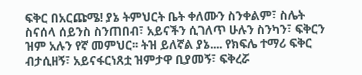ፍቅር በአርጩሜ! ያኔ ትምህርት ቤት ቀለሙን ስንቀልም፣ ስሌት ስናሰላ ሰይንስ ስንጠበብ፣ አይናችን ሲገለጥ ሁሉን ስንካን፣ ፍቅርን ዝም አሉን የኛ መምህር፡፡ ትዝ ይለኛል ያኔ.... የክፍሌ ተማሪ ፍቅር ብታሲዘኝ፣ አይናፋርነጸቷ ዝምታዋ ቢያመኝ፣ ፍቅረሯ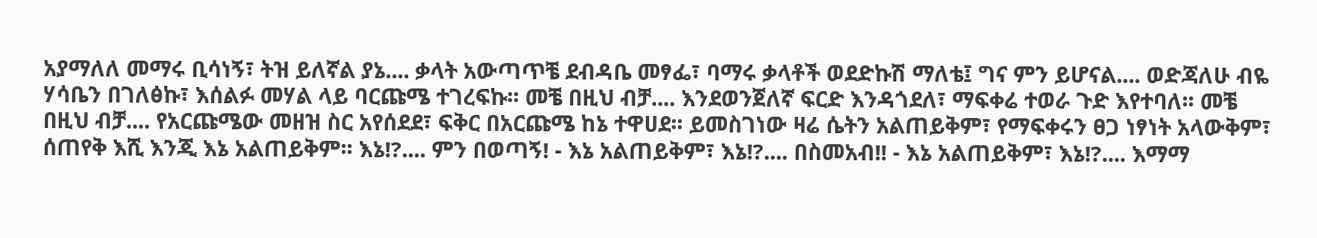አያማለለ መማሩ ቢሳነኝ፣ ትዝ ይለኛል ያኔ.... ቃላት አውጣጥቼ ደብዳቤ መፃፌ፣ ባማሩ ቃላቶች ወደድኩሽ ማለቴ፤ ግና ምን ይሆናል.... ወድጃለሁ ብዬ ሃሳቤን በገለፅኩ፣ እሰልፉ መሃል ላይ ባርጩሜ ተገረፍኩ፡፡ መቼ በዚህ ብቻ.... እንደወንጀለኛ ፍርድ እንዳጎደለ፣ ማፍቀሬ ተወራ ጉድ እየተባለ፡፡ መቼ በዚህ ብቻ.... የአርጩሜው መዘዝ ስር አየሰደደ፣ ፍቅር በአርጩሜ ከኔ ተዋሀደ፡፡ ይመስገነው ዛሬ ሴትን አልጠይቅም፣ የማፍቀሩን ፀጋ ነፃነት አላውቅም፣ ሰጠየቅ እሺ እንጂ እኔ አልጠይቅም፡፡ እኔ!?.... ምን በወጣኝ! - እኔ አልጠይቅም፣ እኔ!?.... በስመአብ!! - እኔ አልጠይቅም፣ እኔ!?.... እማማ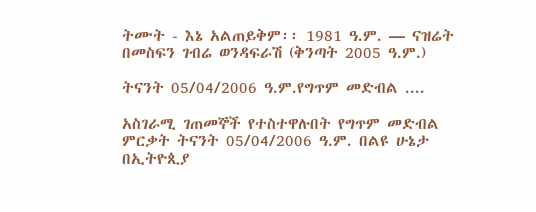ትሙት - እኔ አልጠይቅም፡፡ 1981 ዓ.ም. — ናዝሬት በመስፍን ገብሬ ወንዳፍራሽ (ቅንጣት 2005 ዓ.ም.)

ትናንት 05/04/2006 ዓ.ም.የግጥም መድብል ....

አስገራሚ ገጠመኞች የተስተዋሉበት የግጥም መድብል ምርቃት ትናንት 05/04/2006 ዓ.ም. በልዩ ሁኔታ በኢትዮጲያ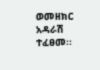ወመዘክር አዳራሽ ተፈፀመ፡፡